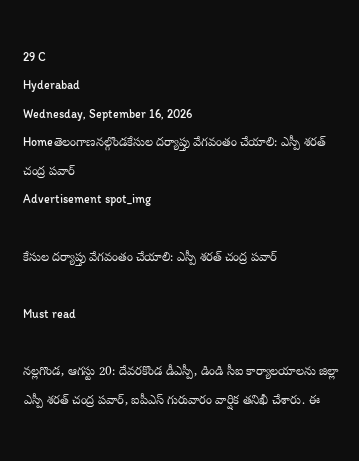29 C
Hyderabad
Wednesday, September 16, 2026
Homeతెలంగాణనల్గొండకేసుల దర్యాప్తు వేగవంతం చేయాలి: ఎస్పీ శరత్ చంద్ర పవార్
Advertisement spot_img

కేసుల దర్యాప్తు వేగవంతం చేయాలి: ఎస్పీ శరత్ చంద్ర పవార్

Must read

నల్లగొండ, ఆగస్టు 20: దేవరకొండ డీఎస్పీ, డిండి సీఐ కార్యాలయాలను జిల్లా ఎస్పీ శరత్ చంద్ర పవార్, ఐపీఎస్ గురువారం వార్షిక తనిఖీ చేశారు. ఈ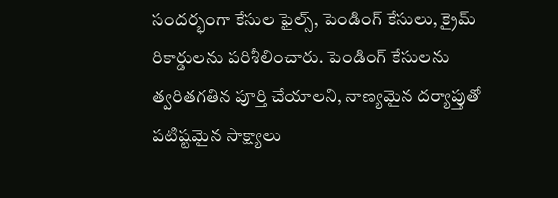సందర్భంగా కేసుల ఫైల్స్, పెండింగ్ కేసులు, క్రైమ్ రికార్డులను పరిశీలించారు. పెండింగ్ కేసులను త్వరితగతిన పూర్తి చేయాలని, నాణ్యమైన దర్యాప్తుతో పటిష్టమైన సాక్ష్యాలు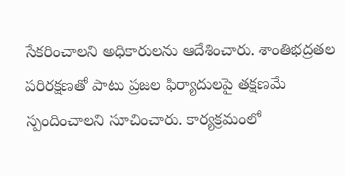సేకరించాలని అధికారులను ఆదేశించారు. శాంతిభద్రతల పరిరక్షణతో పాటు ప్రజల ఫిర్యాదులపై తక్షణమే స్పందించాలని సూచించారు. కార్యక్రమంలో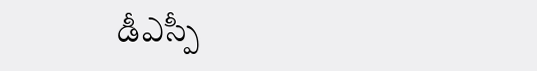డీఎస్పీ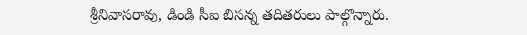శ్రీనివాసరావు, డిండి సీఐ బిసన్న తదితరులు పాల్గొన్నారు.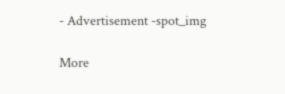- Advertisement -spot_img

More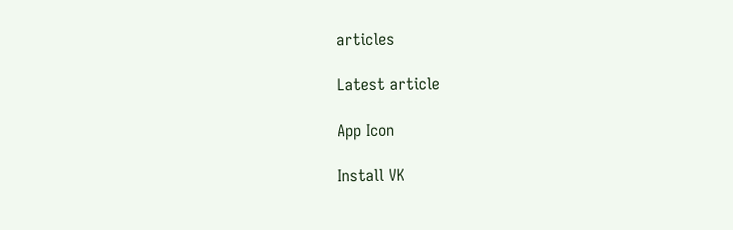articles

Latest article

App Icon

Install VK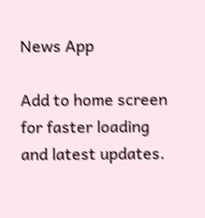News App

Add to home screen for faster loading and latest updates.